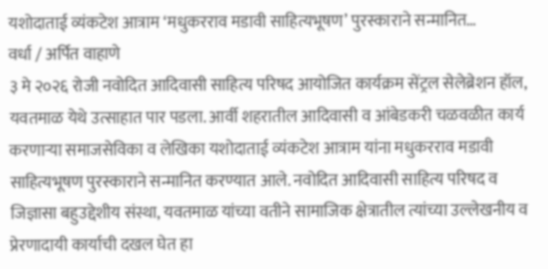यशोदाताई व्यंकटेश आत्राम ‘मधुकरराव मडावी साहित्यभूषण’ पुरस्काराने सन्मानित…
वर्धा / अर्पित वाहाणे
३ मे २०२६ रोजी नवोदित आदिवासी साहित्य परिषद आयोजित कार्यक्रम सेंट्रल सेलेब्रेशन हॉल, यवतमाळ येथे उत्साहात पार पडला. आर्वी शहरातील आदिवासी व आंबेडकरी चळवळीत कार्य करणाऱ्या समाजसेविका व लेखिका यशोदाताई व्यंकटेश आत्राम यांना मधुकरराव मडावी साहित्यभूषण पुरस्काराने सन्मानित करण्यात आले. नवोदित आदिवासी साहित्य परिषद व जिज्ञासा बहुउद्देशीय संस्था, यवतमाळ यांच्या वतीने सामाजिक क्षेत्रातील त्यांच्या उल्लेखनीय व प्रेरणादायी कार्याची दखल घेत हा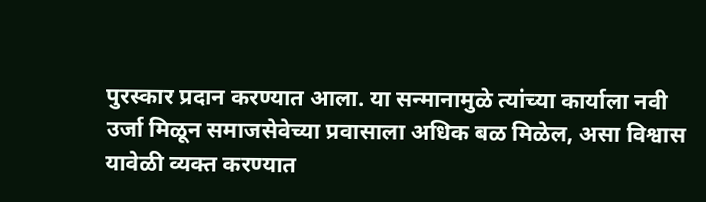पुरस्कार प्रदान करण्यात आला. या सन्मानामुळे त्यांच्या कार्याला नवी उर्जा मिळून समाजसेवेच्या प्रवासाला अधिक बळ मिळेल, असा विश्वास यावेळी व्यक्त करण्यात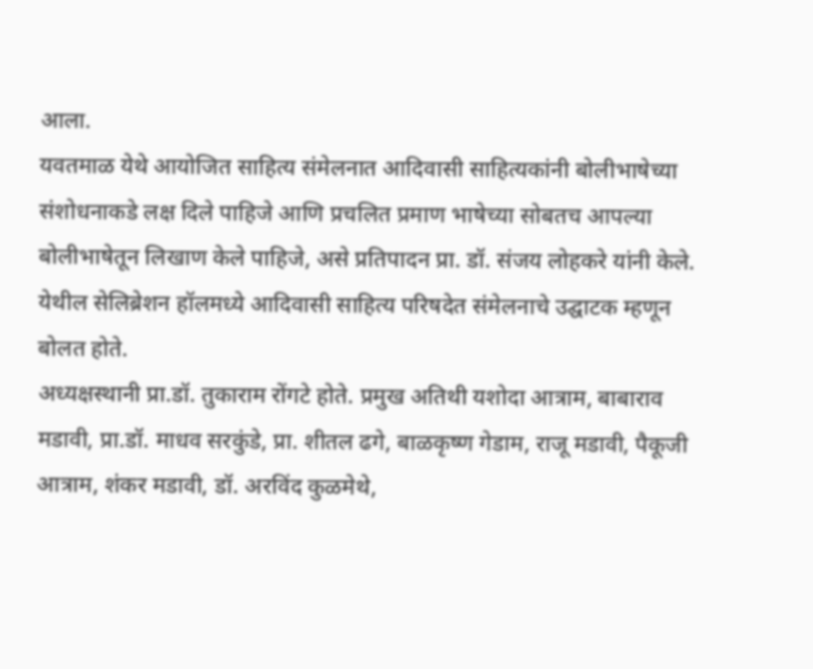आला.
यवतमाळ येथे आयोजित साहित्य संमेलनात आदिवासी साहित्यकांनी बोलीभाषेच्या संशोधनाकडे लक्ष दिले पाहिजे आणि प्रचलित प्रमाण भाषेच्या सोबतच आपल्या बोलीभाषेतून लिखाण केले पाहिजे, असे प्रतिपादन प्रा. डॉ. संजय लोहकरे यांनी केले. येथील सेलिब्रेशन हॉलमध्ये आदिवासी साहित्य परिषदेत संमेलनाचे उद्घाटक म्हणून बोलत होते.
अध्यक्षस्थानी प्रा.डॉ. तुकाराम रोंगटे होते. प्रमुख अतिथी यशोदा आत्राम, बाबाराव मडावी, प्रा.डॉ. माधव सरकुंडे, प्रा. शीतल ढगे, बाळकृष्ण गेडाम, राजू मडावी, पैकूजी आत्राम, शंकर मडावी, डॉ. अरविंद कुळमेथे,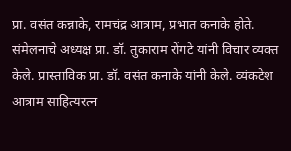प्रा. वसंत कन्नाके, रामचंद्र आत्राम, प्रभात कनाके होते.
संमेलनाचे अध्यक्ष प्रा. डॉ. तुकाराम रोंगटे यांनी विचार व्यक्त केले. प्रास्ताविक प्रा. डॉ. वसंत कनाके यांनी केले. व्यंकटेश आत्राम साहित्यरत्न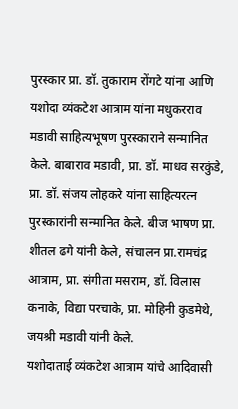पुरस्कार प्रा. डॉ. तुकाराम रोंगटे यांना आणि यशोदा व्यंकटेश आत्राम यांना मधुकरराव मडावी साहित्यभूषण पुरस्काराने सन्मानित केले. बाबाराव मडावी, प्रा. डॉ. माधव सरकुंडे, प्रा. डॉ. संजय लोहकरे यांना साहित्यरत्न पुरस्कारांनी सन्मानित केले. बीज भाषण प्रा. शीतल ढगे यांनी केले, संचालन प्रा.रामचंद्र आत्राम, प्रा. संगीता मसराम, डॉ. विलास कनाके, विद्या परचाके, प्रा. मोहिनी कुडमेथे, जयश्री मडावी यांनी केले.
यशोदाताई व्यंकटेश आत्राम यांचे आदिवासी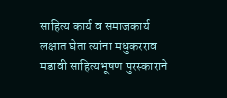साहित्य कार्य व समाजकार्य लक्षात घेता त्यांना मधुकरराव मडावी साहित्यभूषण पुरस्काराने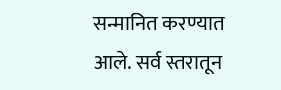सन्मानित करण्यात आले. सर्व स्तरातून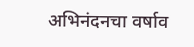अभिनंदनचा वर्षाव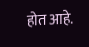होत आहे.